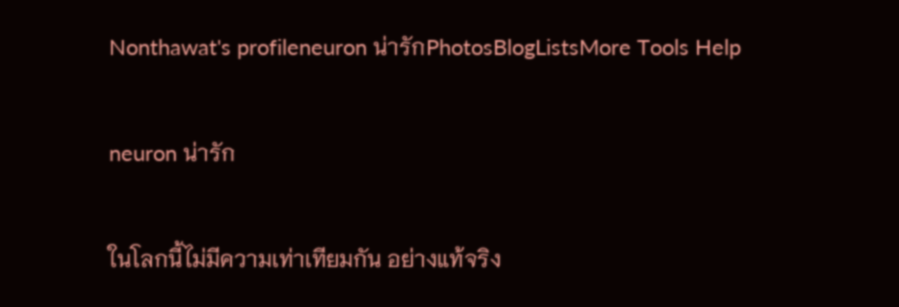Nonthawat's profileneuron น่ารักPhotosBlogListsMore Tools Help

neuron น่ารัก

ในโลกนี้ไม่มีความเท่าเทียมกัน อย่างแท้จริง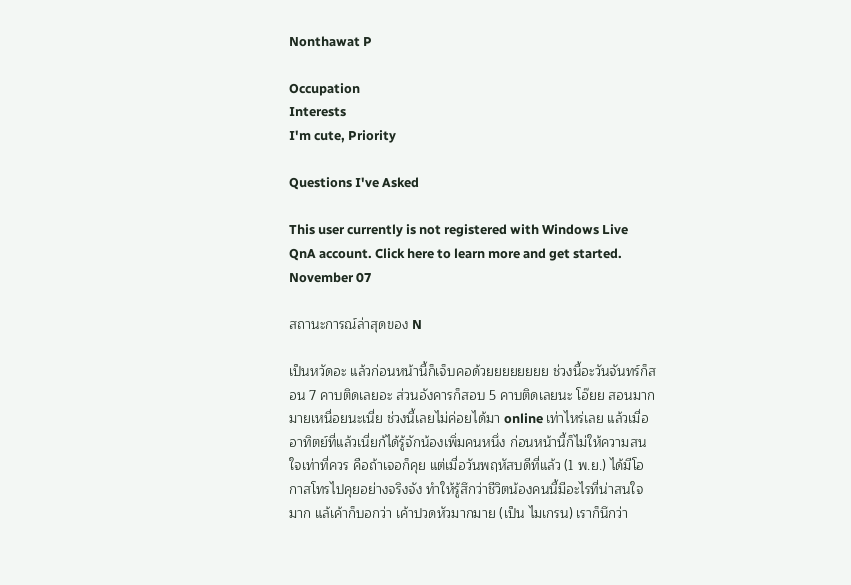Nonthawat P

Occupation
Interests
I'm cute, Priority

Questions I've Asked

This user currently is not registered with Windows Live QnA account. Click here to learn more and get started.
November 07

สถานะการณ์ล่าสุดของ N

เป็นหวัดอะ แล้วก่อนหน้านี้ก็เจ็บคอด้วยยยยยยยย ช่วงนี้อะวันจันทร์ก็สอน 7 คาบติดเลยอะ ส่วนอังคารก็สอบ 5 คาบติดเลยนะ โอ๊ยย สอนมากมายเหนื่อยนะเนี่ย ช่วงนี้เลยไม่ค่อยได้มา online เท่าไหร่เลย แล้วเมื่ออาทิตย์ที่แล้วเนี่ยก้ได้รู้จักน้องเพิ่มคนหนึ่ง ก่อนหน้านี้ก็ไม่ให้ความสนใจเท่าที่ควร คือถ้าเจอก็คุย แต่เมื่อวันพฤหัสบดีที่แล้ว (1 พ.ย.) ได้มีโอกาสโทรไปคุยอย่างจริงจัง ทำให้รู้สึกว่าชีวิตน้องคนนี้มีอะไรที่น่าสนใจมาก แล้เค้าก็บอกว่า เค้าปวดหัวมากมาย (เป็น ไมเกรน) เราก็นึกว่า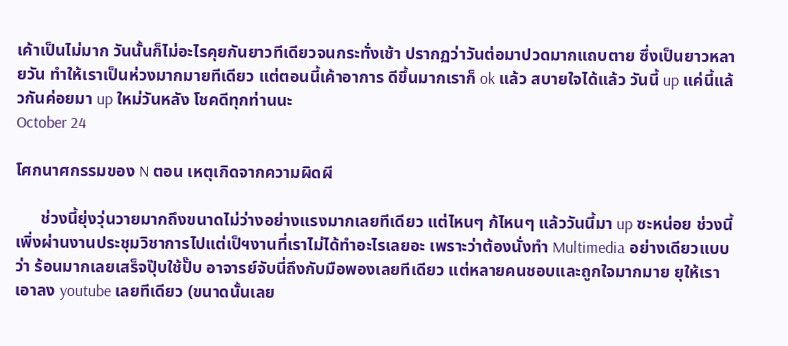เค้าเป็นไม่มาก วันนั้นก็ไม่อะไรคุยกันยาวทีเดียวจนกระทั่งเช้า ปรากฏว่าวันต่อมาปวดมากแถบตาย ซึ่งเป็นยาวหลายวัน ทำให้เราเป็นห่วงมากมายทีเดียว แต่ตอนนี้เค้าอาการ ดีขึ้นมากเราก็ ok แล้ว สบายใจได้แล้ว วันนี้ up แค่นี้แล้วกันค่อยมา up ใหม่วันหลัง โชคดีทุกท่านนะ
October 24

โศกนาศกรรมของ N ตอน เหตุเกิดจากความผิดผี

      ช่วงนี้ยุ่งวุ่นวายมากถึงขนาดไม่ว่างอย่างแรงมากเลยทีเดียว แต่ไหนๆ ก้ไหนๆ แล้ววันนี้มา up ซะหน่อย ช่วงนี้เพิ่งผ่านงานประชุมวิชาการไปแต่เป็ฯงานที่เราไม่ได้ทำอะไรเลยอะ เพราะว่าต้องนั่งทำ Multimedia อย่างเดียวแบบว่า ร้อนมากเลยเสร็จปุ๊บใช้ปั๊บ อาจารย์จับนี่ถึงกับมือพองเลยทีเดียว แต่หลายคนชอบและถูกใจมากมาย ยุให้เราเอาลง youtube เลยทีเดียว (ขนาดนั้นเลย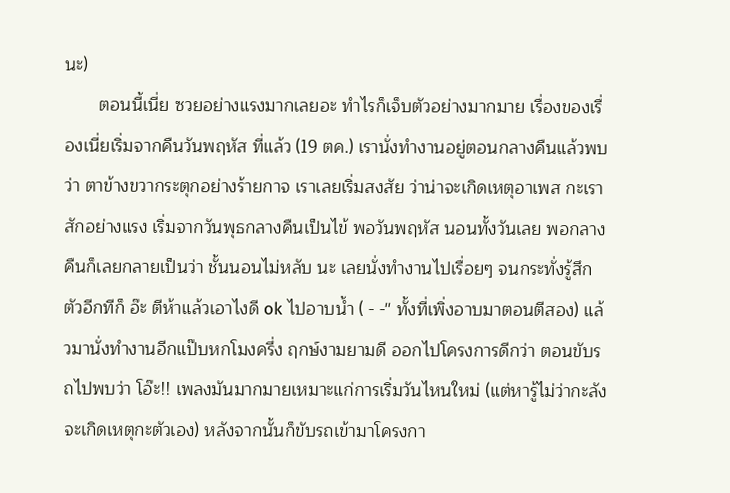นะ)
       ตอนนี้เนี่ย ซวยอย่างแรงมากเลยอะ ทำไรก็เจ็บตัวอย่างมากมาย เรื่องของเรื่องเนี่ยเริ่มจากคืนวันพฤหัส ที่แล้ว (19 ตค.) เรานั่งทำงานอยู่ตอนกลางคืนแล้วพบว่า ตาข้างขวากระตุกอย่างร้ายกาจ เราเลยเริ่มสงสัย ว่าน่าจะเกิดเหตุอาเพส กะเราสักอย่างแรง เริ่มจากวันพุธกลางคืนเป็นไข้ พอวันพฤหัส นอนทั้งวันเลย พอกลางคืนก็เลยกลายเป็นว่า ชั้นนอนไม่หลับ นะ เลยนั่งทำงานไปเรื่อยๆ จนกระทั่งรู้สึกตัวอีกทีก็ อ๊ะ ตีห้าแล้วเอาไงดี ok ไปอาบน้ำ ( - -'' ทั้งที่เพิ่งอาบมาตอนตีสอง) แล้วมานั่งทำงานอีกแป๊บหกโมงครึ่ง ฤกษ์งามยามดี ออกไปโครงการดีกว่า ตอนขับรถไปพบว่า โอ๊ะ!! เพลงมันมากมายเหมาะแก่การเริ่มวันไหนใหม่ (แต่หารู้ไม่ว่ากะลังจะเกิดเหตุกะตัวเอง) หลังจากนั้นก็ขับรถเข้ามาโครงกา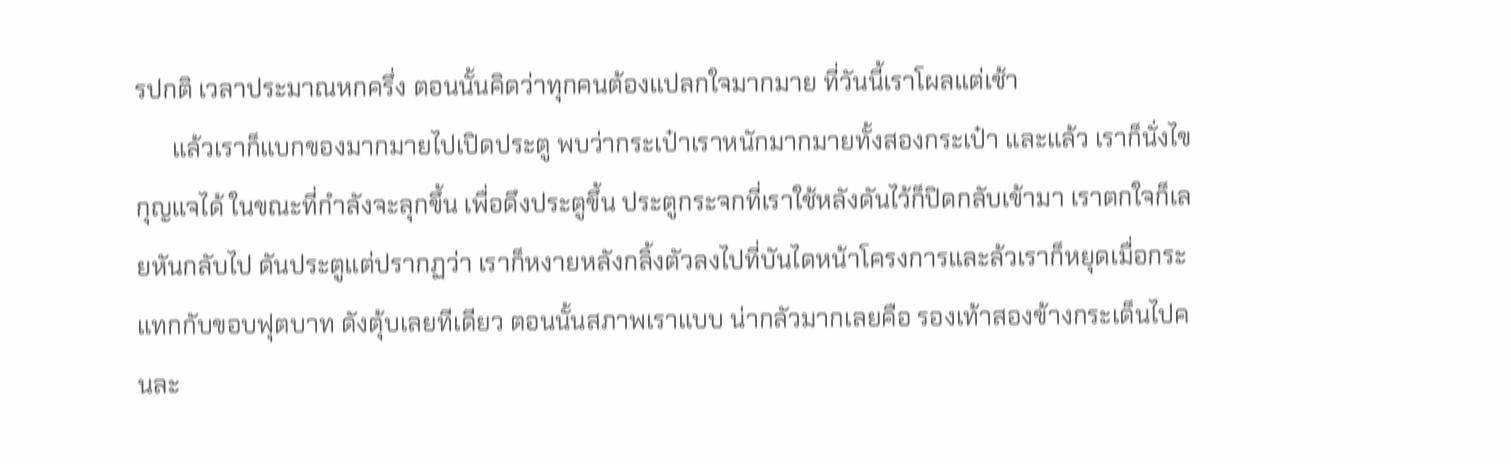รปกติ เวลาประมาณหกครึ่ง ตอนนั้นคิดว่าทุกคนต้องแปลกใจมากมาย ที่วันนี้เราโผลแต่เช้า
      แล้วเราก็แบกของมากมายไปเปิดประตู พบว่ากระเป๋าเราหนักมากมายทั้งสองกระเป๋า และแล้ว เราก็นั่งไขกุญแจได้ ในขณะที่กำลังจะลุกขึ้น เพื่อดึงประตูขึ้น ประตูกระจกที่เราใช้หลังดันไว้ก็ปิดกลับเข้ามา เราตกใจก็เลยหันกลับไป ดันประตูแต่ปรากฏว่า เราก็หงายหลังกลิ้งตัวลงไปที่บันไดหน้าโครงการและล้วเราก็หยุดเมื่อกระแทกกับขอบฟุตบาท ดังตุ้บเลยทีเดียว ตอนนั้นสภาพเราแบบ น่ากลัวมากเลยคือ รองเท้าสองข้างกระเด็นไปคนละ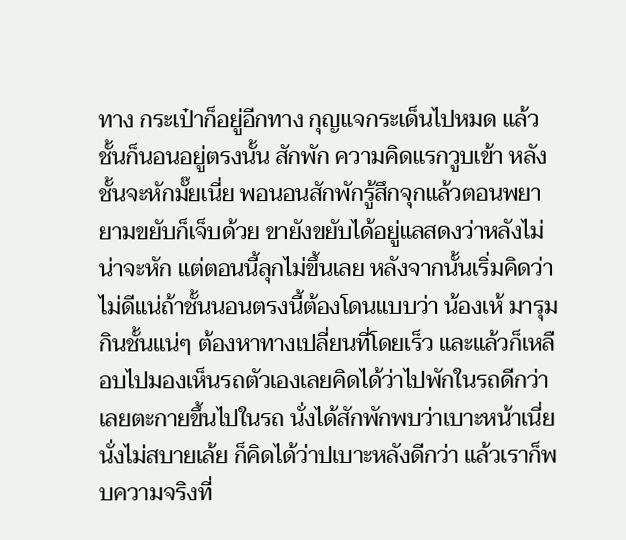ทาง กระเป๋าก็อยู่อีกทาง กุญแจกระเด็นไปหมด แล้วชั้นก็นอนอยู่ตรงนั้น สักพัก ความคิดแรกวูบเข้า หลังชั้นจะหักมั๊ยเนี่ย พอนอนสักพักรู้สึกจุกแล้วตอนพยายามขยับก็เจ็บด้วย ขายังขยับได้อยู่แลสดงว่าหลังไม่น่าจะหัก แต่ตอนนี้ลุกไม่ขึ้นเลย หลังจากนั้นเริ่มคิดว่าไม่ดีแน่ถ้าชั้นนอนตรงนี้ต้องโดนแบบว่า น้องเห้ มารุมกินชั้นแน่ๆ ต้องหาทางเปลี่ยนที่โดยเร็ว และแล้วก็เหลือบไปมองเห็นรถตัวเองเลยคิดได้ว่าไปพักในรถดีกว่าเลยตะกายขึ้นไปในรถ นั่งได้สักพักพบว่าเบาะหน้าเนี่ย นั่งไม่สบายเล้ย ก็คิดได้ว่าปเบาะหลังดีกว่า แล้วเราก็พบความจริงที่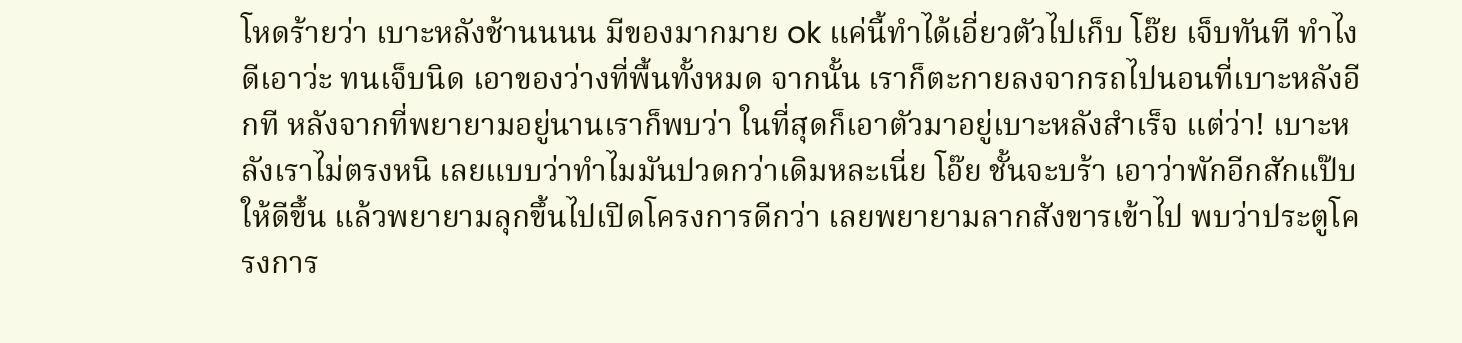โหดร้ายว่า เบาะหลังช้านนนน มีของมากมาย ok แค่นี้ทำได้เอี่ยวตัวไปเก็บ โอ๊ย เจ็บทันที ทำไงดีเอาว่ะ ทนเจ็บนิด เอาของว่างที่พื้นทั้งหมด จากนั้น เราก็ตะกายลงจากรถไปนอนที่เบาะหลังอีกที หลังจากที่พยายามอยู่นานเราก็พบว่า ในที่สุดก็เอาตัวมาอยู่เบาะหลังสำเร็จ แต่ว่า! เบาะหลังเราไม่ตรงหนิ เลยแบบว่าทำไมมันปวดกว่าเดิมหละเนี่ย โอ๊ย ชั้นจะบร้า เอาว่าพักอีกสักแป๊บให้ดีขึ้น แล้วพยายามลุกขึ้นไปเปิดโครงการดีกว่า เลยพยายามลากสังขารเข้าไป พบว่าประตูโครงการ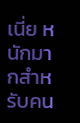เนี่ย หนักมากสำหรับคน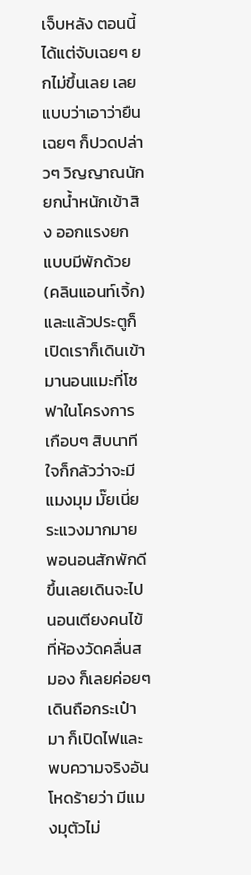เจ็บหลัง ตอนนี้ได้แต่จับเฉยๆ ยกไม่ขึ้นเลย เลยแบบว่าเอาว่ายืนเฉยๆ ก็ปวดปล่าวๆ วิญญาณนักยกน้ำหนักเข้าสิง ออกแรงยก แบบมีพักด้วย (คลินแอนท์เจิ้ก) และแล้วประตูก็เปิดเราก็เดินเข้ามานอนแมะที่โซฟาในโครงการเกือบๆ สิบนาที ใจก็กลัวว่าจะมีแมงมุม มั๊ยเนี่ยระแวงมากมาย พอนอนสักพักดีขึ้นเลยเดินจะไปนอนเตียงคนไข้ที่ห้องวัดคลื่นสมอง ก็เลยค่อยๆเดินถือกระเป๋ามา ก็เปิดไฟและพบความจริงอันโหดร้ายว่า มีแมงมุตัวไม่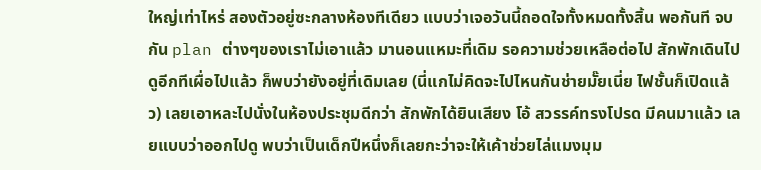ใหญ่เท่าไหร่ สองตัวอยู่ซะกลางห้องทีเดียว แบบว่าเจอวันนี้ถอดใจทั้งหมดทั้งสิ้น พอกันที จบกัน plan ต่างๆของเราไม่เอาแล้ว มานอนแหมะที่เดิม รอความช่วยเหลือต่อไป สักพักเดินไปดูอีกทีเผื่อไปแล้ว ก็พบว่ายังอยู่ที่เดิมเลย (นี่แกไม่คิดจะไปไหนกันช่ายมั๊ยเนี่ย ไฟชั้นก็เปิดแล้ว) เลยเอาหละไปนั่งในห้องประชุมดีกว่า สักพักได้ยินเสียง โอ้ สวรรค์ทรงโปรด มีคนมาแล้ว เลยแบบว่าออกไปดู พบว่าเป็นเด็กปีหนึ่งก็เลยกะว่าจะให้เค้าช่วยไล่แมงมุม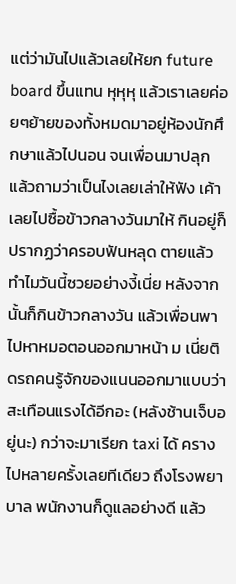แต่ว่ามันไปแล้วเลยให้ยก future board ขึ้นแทน หุหุหุ แล้วเราเลยค่อยๆย้ายของทั้งหมดมาอยู่ห้องนักศึกษาแล้วไปนอน จนเพื่อนมาปลุก แล้วถามว่าเป็นไงเลยเล่าให้ฟัง เค้าเลยไปซื้อข้าวกลางวันมาให้ กินอยู่ก็ปรากฏว่าครอบฟันหลุด ตายแล้วทำไมวันนี้ซวยอย่างงี้เนี่ย หลังจากนั้นก็กินข้าวกลางวัน แล้วเพื่อนพาไปหาหมอตอนออกมาหน้า ม เนี่ยติดรถคนรู้จักของแนนออกมาแบบว่า สะเทือนแรงได้อีกอะ (หลังช้านเจ็บอยู่นะ) กว่าจะมาเรียก taxi ได้ ครางไปหลายครั้งเลยทีเดียว ถึงโรงพยาบาล พนักงานก็ดูแลอย่างดี แล้ว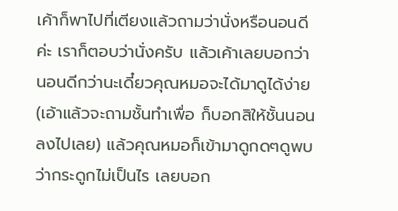เค้าก็พาไปที่เตียงแล้วถามว่านั่งหรือนอนดีค่ะ เราก็ตอบว่านั่งครับ แล้วเค้าเลยบอกว่านอนดีกว่านะเดี๋ยวคุณหมอจะได้มาดูได้ง่าย (เอ้าแล้วจะถามชั้นทำเพื่อ ก็บอกสิให้ชั้นนอนลงไปเลย) แล้วคุณหมอก็เข้ามาดูกดๆดูพบว่ากระดูกไม่เป็นไร เลยบอก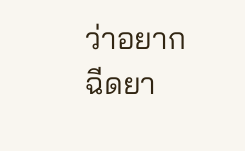ว่าอยากฉีดยา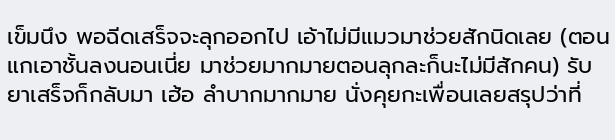เข็มนึง พอฉีดเสร็จจะลุกออกไป เอ้าไม่มีแมวมาช่วยสักนิดเลย (ตอนแกเอาชั้นลงนอนเนี่ย มาช่วยมากมายตอนลุกละก็นะไม่มีสักคน) รับยาเสร็จก็กลับมา เฮ้อ ลำบากมากมาย นั่งคุยกะเพื่อนเลยสรุปว่าที่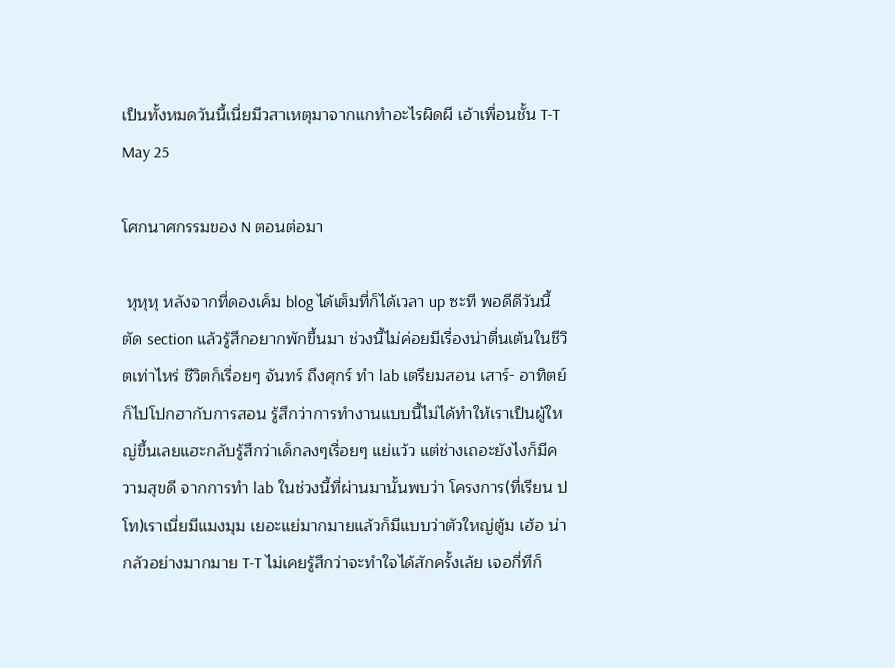เป็นทั้งหมดวันนี้เนี่ยมีวสาเหตุมาจากแกทำอะไรผิดผี เอ้าเพื่อนชั้น T-T
May 25

โศกนาศกรรมของ N ตอนต่อมา

 หุหุหุ หลังจากที่ดองเค็ม blog ได้เต็มที่ก็ได้เวลา up ซะที พอดีดีวันนี้ตัด section แล้วรู้สึกอยากพักขึ้นมา ช่วงนี้ไม่ค่อยมีเรื่องน่าตื่นเต้นในชีวิตเท่าไหร่ ชีวิตก็เรื่อยๆ จันทร์ ถึงศุกร์ ทำ lab เตรียมสอน เสาร์- อาทิตย์ ก็ไปโปกฮากับการสอน รู้สึกว่าการทำงานแบบนี้ไม่ได้ทำให้เราเป็นผู้ใหญ่ขึ้นเลยแฮะกลับรู้สึกว่าเด็กลงๆเรื่อยๆ แย่แว้ว แต่ช่างเถอะยังไงก็มีความสุขดี จากการทำ lab ในช่วงนี้ที่ผ่านมานั้นพบว่า โครงการ(ที่เรียน ป โท)เราเนี่ยมีแมงมุม เยอะแย่มากมายแล้วก็มีแบบว่าตัวใหญ่ตู้ม เฮ้อ น่ากลัวอย่างมากมาย T-T ไม่เคยรู้สึกว่าจะทำใจได้สักครั้งเล้ย เจอกี่ทีก็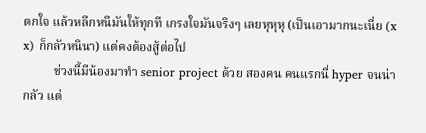ตกใจ แล้วหลีกหนีมันให้ทุกที เกรงใจมันจริงๆ เลยหุหุหุ (เป็นเอามากนะเนี่ย (x x) ก็กลัวหนินา) แต่คงต้องสู้ต่อไป
          ช่วงนี้มีน้องมาทำ senior project ด้วย สองคน คนแรกนี่ hyper จนน่ากลัว แต่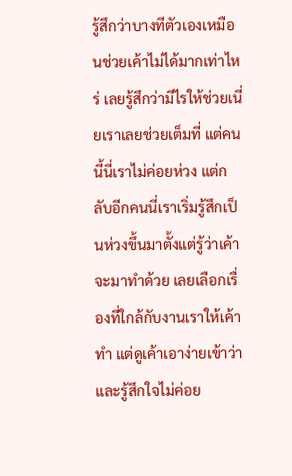รู้สึกว่าบางทีตัวเองเหมือนช่วยเค้าไม่ได้มากเท่าไหร่ เลยรู้สึกว่ามีไรให้ช่วยเนี่ยเราเลยช่วยเต็มที่ แต่คนนี้นี่เราไม่ค่อยห่วง แต่กลับอีกคนนี่เราเริ่มรู้สึกเป็นห่วงขึ้นมาตั้งแต่รู้ว่าเค้าจะมาทำด้วย เลยเลือกเรื่องที่ใกล้กับงานเราให้เค้าทำ แต่ดูเค้าเอาง่ายเข้าว่าและรู้สึกใจไม่ค่อย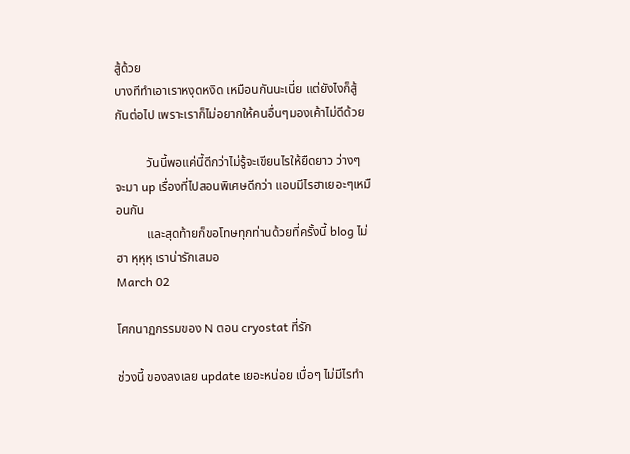สู้ด้วย
บางทีทำเอาเราหงุดหงิด เหมือนกันนะเนี่ย แต่ยังไงก็สู้กันต่อไป เพราะเราก็ไม่อยากให้คนอื่นๆมองเค้าไม่ดีด้วย

          วันนี้พอแค่นี้ดีกว่าไม่รู้จะเขียนไรให้ยืดยาว ว่างๆ จะมา up เรื่องที่ไปสอนพิเศษดีกว่า แอบมีไรฮาเยอะๆเหมือนกัน
          และสุดท้ายก็ขอโทษทุกท่านด้วยที่ครั้งนี้ blog ไม่ฮา หุหุหุ เราน่ารักเสมอ
March 02

โศกนาฏกรรมของ N ตอน cryostat ที่รัก

ช่วงนี้ ของลงเลย update เยอะหน่อย เบื่อๆ ไม่มีไรทำ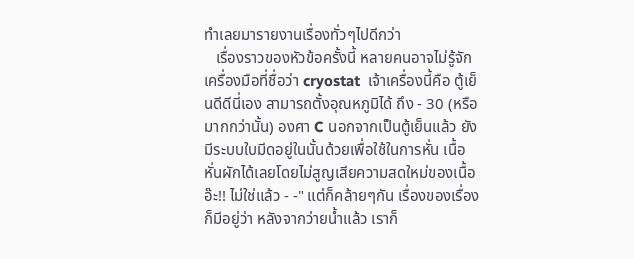ทำเลยมารายงานเรื่องทั่วๆไปดีกว่า
   เรื่องราวของหัวข้อครั้งนี้ หลายคนอาจไม่รู้จักเครื่องมือที่ชื่อว่า cryostat  เจ้าเครื่องนี้คือ ตู้เย็นดีดีนี่เอง สามารถตั้งอุณหภูมิได้ ถึง - 30 (หรือมากกว่านั้น) องศา C นอกจากเป็นตู้เย็นแล้ว ยังมีระบบใบมีดอยู่ในนั้นด้วยเพื่อใช้ในการหั่น เนื้อ หั่นผักได้เลยโดยไม่สูญเสียความสดใหม่ของเนื้อ อ๊ะ!! ไม่ใช่แล้ว - -" แต่ก็คล้ายๆกัน เรื่องของเรื่องก็มีอยู่ว่า หลังจากว่ายน้ำแล้ว เราก็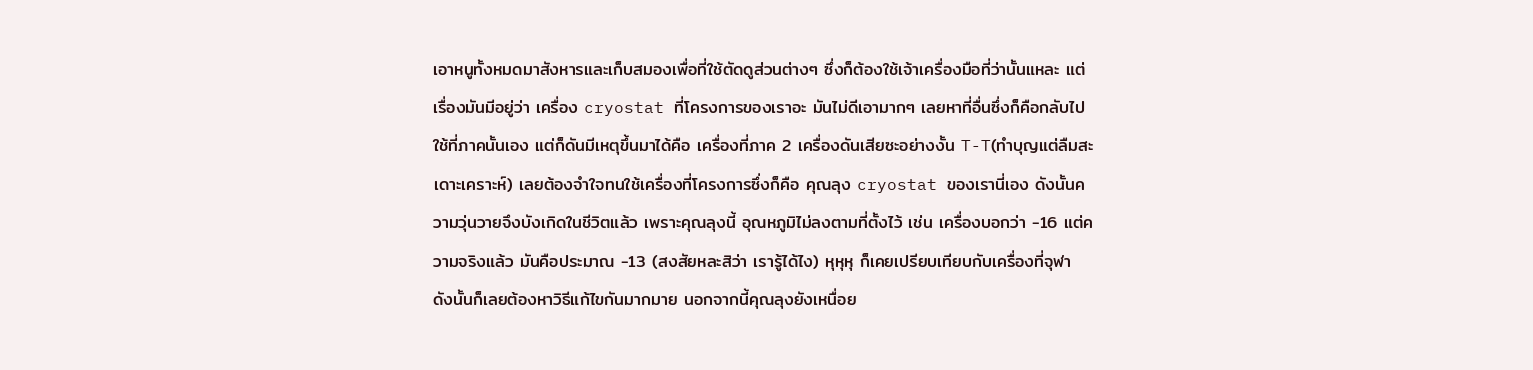เอาหนูทั้งหมดมาสังหารและเก็บสมองเพื่อที่ใช้ตัดดูส่วนต่างๆ ซึ่งก็ต้องใช้เจ้าเครื่องมือที่ว่านั้นแหละ แต่เรื่องมันมีอยู่ว่า เครื่อง cryostat ที่โครงการของเราอะ มันไม่ดีเอามากๆ เลยหาที่อื่นซึ่งก็คือกลับไปใช้ที่ภาคนั้นเอง แต่ก็ดันมีเหตุขึ้นมาได้คือ เครื่องที่ภาค 2 เครื่องดันเสียซะอย่างงั้น T-T(ทำบุญแต่ลืมสะเดาะเคราะห์) เลยต้องจำใจทนใช้เครื่องที่โครงการซึ่งก็คือ คุณลุง cryostat ของเรานี่เอง ดังนั้นความวุ่นวายจึงบังเกิดในชีวิตแล้ว เพราะคุณลุงนี้ อุณหภูมิไม่ลงตามที่ตั้งไว้ เช่น เครื่องบอกว่า -16 แต่ความจริงแล้ว มันคือประมาณ -13 (สงสัยหละสิว่า เรารู้ได้ไง) หุหุหุ ก็เคยเปรียบเทียบกับเครื่องที่จุฬา ดังนั้นก็เลยต้องหาวิธีแก้ไขกันมากมาย นอกจากนี้คุณลุงยังเหนื่อย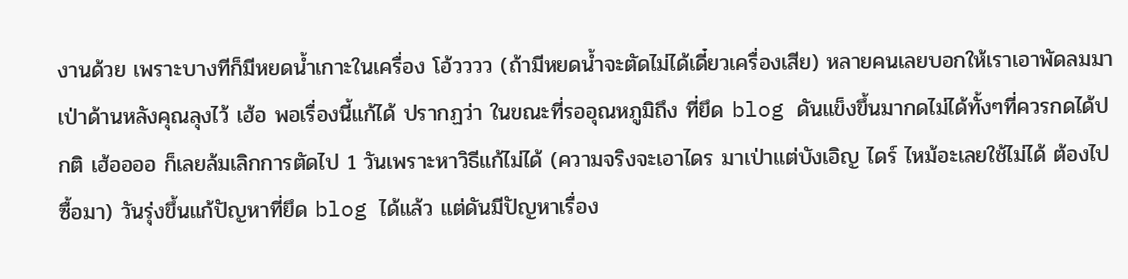งานด้วย เพราะบางทีก็มีหยดน้ำเกาะในเครื่อง โอ้วววว (ถ้ามีหยดน้ำจะตัดไม่ได้เดี๋ยวเครื่องเสีย) หลายคนเลยบอกให้เราเอาพัดลมมาเป่าด้านหลังคุณลุงไว้ เฮ้อ พอเรื่องนี้แก้ได้ ปรากฏว่า ในขณะที่รออุณหภูมิถึง ที่ยึด blog ดันแข็งขึ้นมากดไม่ได้ทั้งๆที่ควรกดได้ปกติ เฮ้ออออ ก็เลยล้มเลิกการตัดไป 1 วันเพราะหาวิธีแก้ไม่ได้ (ความจริงจะเอาไดร มาเป่าแต่บังเอิญ ไดร์ ไหม้อะเลยใช้ไม่ได้ ต้องไปซื้อมา) วันรุ่งขึ้นแก้ปัญหาที่ยึด blog ได้แล้ว แต่ดันมีปัญหาเรื่อง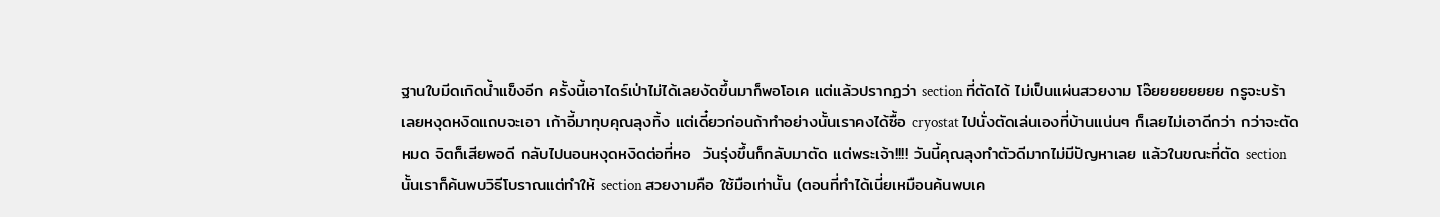ฐานใบมีดเกิดน้ำแข็งอีก ครั้งนี้เอาไดร์เป่าไม่ได้เลยงัดขึ้นมาก็พอโอเค แต่แล้วปรากฏว่า section ที่ตัดได้ ไม่เป็นแผ่นสวยงาม โอ๊ยยยยยยยย กรูจะบร้า เลยหงุดหงิดแถบจะเอา เก้าอี้มาทุบคุณลุงทิ้ง แต่เดี๋ยวก่อนถ้าทำอย่างนั้นเราคงได้ซื้อ cryostat ไปนั่งตัดเล่นเองที่บ้านแน่นๆ ก็เลยไม่เอาดีกว่า กว่าจะตัดหมด จิตก็เสียพอดี กลับไปนอนหงุดหงิดต่อที่หอ  วันรุ่งขึ้นก็กลับมาตัด แต่พระเจ้า!!!! วันนี้คุณลุงทำตัวดีมากไม่มีปัญหาเลย แล้วในขณะที่ตัด section นั้นเราก็ค้นพบวิธีโบราณแต่ทำให้ section สวยงามคือ ใช้มือเท่านั้น (ตอนที่ทำได้เนี่ยเหมือนค้นพบเค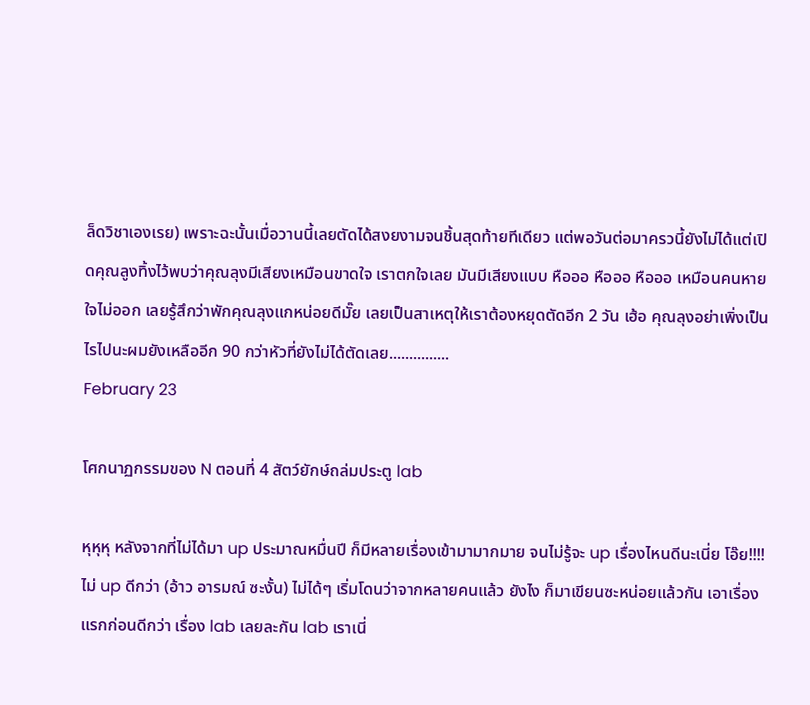ล็ดวิชาเองเรย) เพราะฉะนั้นเมื่อวานนี้เลยตัดได้สงยงามจนชิ้นสุดท้ายทีเดียว แต่พอวันต่อมาครวนี้ยังไม่ได้แต่เปิดคุณลูงทิ้งไว้พบว่าคุณลุงมีเสียงเหมือนขาดใจ เราตกใจเลย มันมีเสียงแบบ หือออ หือออ หือออ เหมือนคนหายใจไม่ออก เลยรู้สึกว่าพักคุณลุงแกหน่อยดีมั๊ย เลยเป็นสาเหตุให้เราต้องหยุดตัดอีก 2 วัน เฮ้อ คุณลุงอย่าเพิ่งเป็นไรไปนะผมยังเหลืออีก 90 กว่าหัวที่ยังไม่ได้ตัดเลย...............
February 23

โศกนาฏกรรมของ N ตอนที่ 4 สัตว์ยักษ์ถล่มประตู lab

หุหุหุ หลังจากที่ไม่ได้มา up ประมาณหมื่นปี ก็มีหลายเรื่องเข้ามามากมาย จนไม่รู้จะ up เรื่องไหนดีนะเนี่ย โอ๊ย!!!! ไม่ up ดีกว่า (อ้าว อารมณ์ ซะงั้น) ไม่ได้ๆ เริ่มโดนว่าจากหลายคนแล้ว ยังไง ก็มาเขียนซะหน่อยแล้วกัน เอาเรื่องแรกก่อนดีกว่า เรื่อง lab เลยละกัน lab เราเนี่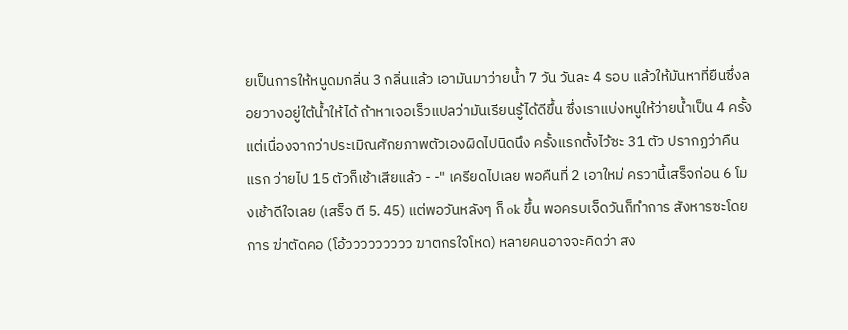ยเป็นการให้หนูดมกลิ่น 3 กลิ่นแล้ว เอามันมาว่ายน้ำ 7 วัน วันละ 4 รอบ แล้วให้มันหาที่ยืนซึ่งลอยวางอยู่ใต้น้ำให้ได้ ถ้าหาเจอเร็วแปลว่ามันเรียนรู้ได้ดีขึ้น ซึ่งเราแบ่งหนูให้ว่ายน้ำเป็น 4 ครั้ง แต่เนื่องจากว่าประเมิณศักยภาพตัวเองผิดไปนิดนึง ครั้งแรกตั้งไว้ซะ 31 ตัว ปรากฏว่าคืนแรก ว่ายไป 15 ตัวก็เช้าเสียแล้ว - -" เครียดไปเลย พอคืนที่ 2 เอาใหม่ ครวานี้เสร็จก่อน 6 โมงเช้าดีใจเลย (เสร็จ ตี 5. 45) แต่พอวันหลังๆ ก็ ok ขึ้น พอครบเจ็ดวันก็ทำการ สังหารซะโดยการ ฆ่าตัดคอ (โอ้ววววววววว ฆาตกรใจโหด) หลายคนอาจจะคิดว่า สง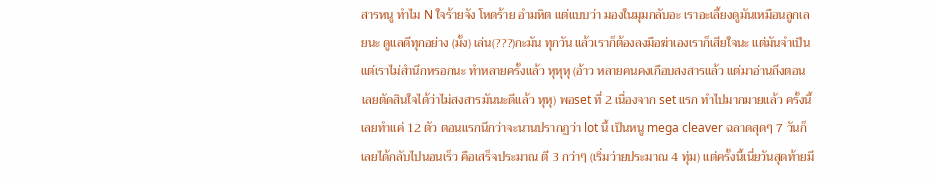สารหนู ทำไม N ใจร้ายจัง โหดร้าย อำมหิต แต่แบบว่า มองในมุมกลับอะ เราอะเลี้ยงดูมันเหมือนลูกเลยนะ ดูแลดีทุกอย่าง (มั้ง) เล่น(???)กะมัน ทุกวัน แล้วเราก็ต้องลงมือฆ่าเองเราก็เสียใจนะ แต่มันจำเป็น แต่เราไม่สำนึกหรอกนะ ทำหลายครั้งแล้ว หุหุหุ (อ้าว หลายคนคงเกือบสงสารแล้ว แต่มาอ่านถึงตอนเลยตัดสินใจได้ว่าไม่สงสารมันนะดีแล้ว หุหุ) พอset ที่ 2 เนื่องจาก set แรก ทำไปมากมายแล้ว ครั้งนี้เลยทำแค่ 12 ตัว ตอนแรกนึกว่าจะนานปรากฏว่า lot นี้ เป็นหนู mega cleaver ฉลาดสุดๆ 7 วันก็เลยได้กลับไปนอนเร็ว คือเสร็จประมาณ ตี 3 กว่าๆ (เริ่มว่ายประมาณ 4 ทุ่ม) แต่ครั้งนี้เนี่ยวันสุดท้ายมี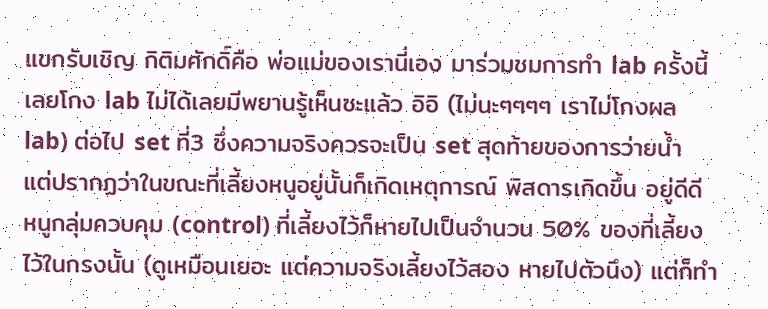แขกรับเชิญ กิติมศักดิ์คือ พ่อแม่ของเรานี่เอง มาร่วมชมการทำ lab ครั้งนี้ เลยโกง lab ไม่ได้เลยมีพยานรู้เห็นซะแล้ว อิอิ (ไม่นะๆๆๆๆ เราไม่โกงผล lab) ต่อไป set ที่3 ซึ่งความจริงควรจะเป็น set สุดท้ายของการว่ายน้ำ แต่ปรากฏว่าในขณะที่เลี้ยงหนูอยู่นั้นก็เกิดเหตุการณ์ พิสดารเกิดขึ้น อยู่ดีดี หนูกลุ่มควบคุม (control) ที่เลี้ยงไว้ก็หายไปเป็นจำนวน 50% ของที่เลี้ยงไว้ในกรงนั้น (ดูเหมือนเยอะ แต่ความจริงเลี้ยงไว้สอง หายไปตัวนึง) แต่ก็ทำ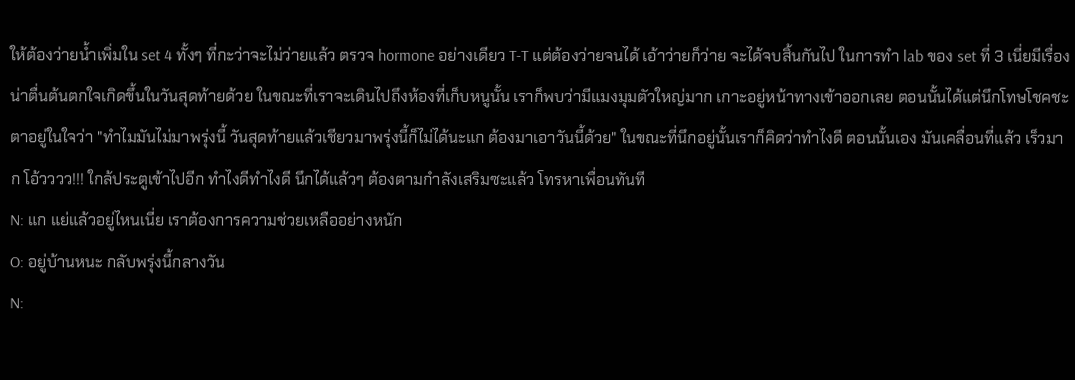ให้ต้องว่ายน้ำเพิ่มใน set 4 ทั้งๆ ที่กะว่าจะไม่ว่ายแล้ว ตรวจ hormone อย่างเดียว T-T แต่ต้องว่ายจนได้ เอ้าว่ายก็ว่าย จะได้จบสิ้นกันไป ในการทำ lab ของ set ที่ 3 เนี่ยมีเรื่องน่าตื่นต้นตกใจเกิดขึ้นในวันสุดท้ายด้วย ในขณะที่เราจะเดินไปถึงห้องที่เก็บหนูนั้น เราก็พบว่ามีแมงมุมตัวใหญ่มาก เกาะอยู่หน้าทางเข้าออกเลย ตอนนั้นได้แต่นึกโทษโชคชะตาอยู่ในใจว่า "ทำไมมันไม่มาพรุ่งนี้ วันสุดท้ายแล้วเชียวมาพรุ่งนี้ก็ไม่ได้นะแก ต้องมาเอาวันนี้ด้วย" ในขณะที่นึกอยู่นั้นเราก็คิดว่าทำไงดี ตอนนั้นเอง มันเคลื่อนที่แล้ว เร็วมาก โอ้วววว!!! ใกล้ประตูเข้าไปอีก ทำไงดีทำไงดี นึกได้แล้วๆ ต้องตามกำลังเสริมซะแล้ว โทรหาเพื่อนทันที
N: แก แย่แล้วอยู่ไหนเนี่ย เราต้องการความช่วยเหลืออย่างหนัก
O: อยู่บ้านหนะ กลับพรุ่งนี้กลางวัน
N: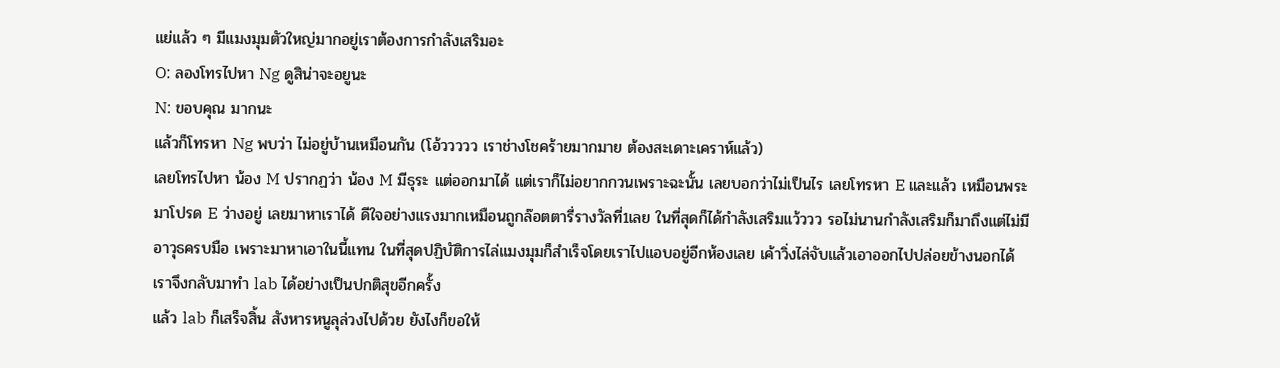แย่แล้ว ๆ มีแมงมุมตัวใหญ่มากอยู่เราต้องการกำลังเสริมอะ
O: ลองโทรไปหา Ng ดูสิน่าจะอยูนะ
N: ขอบคุณ มากนะ
แล้วก็โทรหา Ng พบว่า ไม่อยู่บ้านเหมือนกัน (โอ้ววววว เราช่างโชคร้ายมากมาย ต้องสะเดาะเคราห์แล้ว)
เลยโทรไปหา น้อง M ปรากฏว่า น้อง M มีธุระ แต่ออกมาได้ แต่เราก็ไม่อยากกวนเพราะฉะนั้น เลยบอกว่าไม่เป็นไร เลยโทรหา E และแล้ว เหมือนพระมาโปรด E ว่างอยู่ เลยมาหาเราได้ ดีใจอย่างแรงมากเหมือนถูกล๊อตตารี่รางวัลที่1เลย ในที่สุดก็ได้กำลังเสริมแว้ววว รอไม่นานกำลังเสริมก็มาถึงแต่ไม่มีอาวุธครบมือ เพราะมาหาเอาในนี้แทน ในที่สุดปฏิบัติการไล่แมงมุมก็สำเร็จโดยเราไปแอบอยู่อีกห้องเลย เค้าวิ่งไล่จับแล้วเอาออกไปปล่อยข้างนอกได้ เราจึงกลับมาทำ lab ได้อย่างเป็นปกติสุขอีกครั้ง
แล้ว lab ก็เสร็จสิ้น สังหารหนูลุล่วงไปด้วย ยังไงก็ขอให้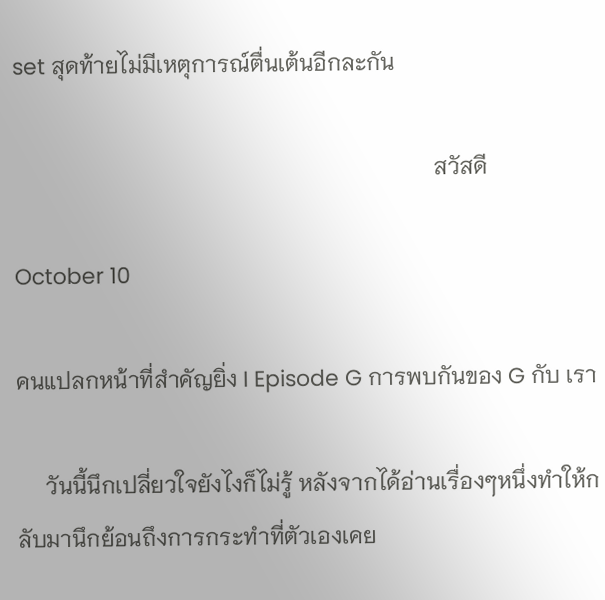set สุดท้ายไม่มีเหตุการณ์ตื่นเต้นอีกละกัน

                                                                          สวัสดี

October 10

คนแปลกหน้าที่สำคัญยิ่ง I Episode G การพบกันของ G กับ เรา

     วันนี้นึกเปลี่ยวใจยังไงก็ไม่รู้ หลังจากได้อ่านเรื่องๆหนึ่งทำให้กลับมานึกย้อนถึงการกระทำที่ตัวเองเคย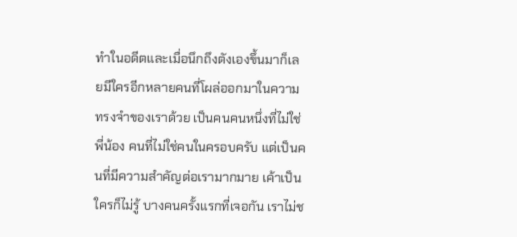ทำในอดีตและเมื่อนึกถึงตังเองขึ้นมาก็เลยมีใครอีกหลายคนที่โผล่ออกมาในความทรงจำของเราด้วย เป็นคนคนหนึ่งที่ไม่ใช่พี่น้อง คนที่ไม่ใช่คนในครอบครับ แต่เป็นคนที่มีความสำคัญต่อเรามากมาย เค้าเป็นใครก็ไม่รู้ บางคนครั้งแรกที่เจอกัน เราไม่ช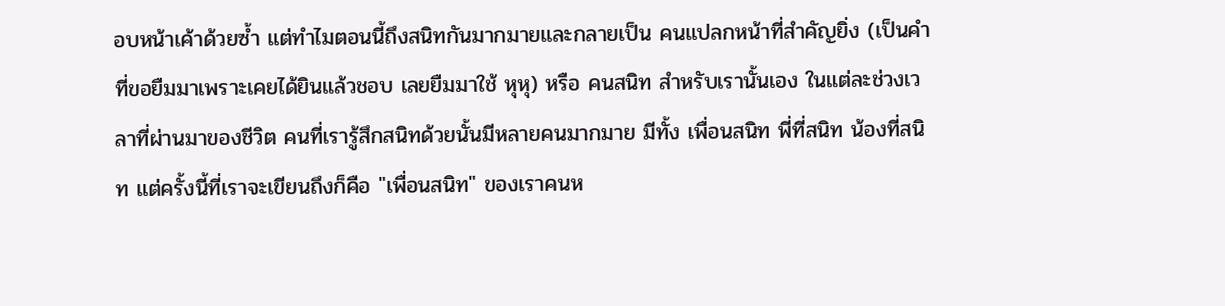อบหน้าเค้าด้วยซ้ำ แต่ทำไมตอนนี้ถึงสนิทกันมากมายและกลายเป็น คนแปลกหน้าที่สำคัญยิ่ง (เป็นคำที่ขอยืมมาเพราะเคยได้ยินแล้วชอบ เลยยืมมาใช้ หุหุ) หรือ คนสนิท สำหรับเรานั้นเอง ในแต่ละช่วงเวลาที่ผ่านมาของชีวิต คนที่เรารู้สึกสนิทด้วยนั้นมีหลายคนมากมาย มีทั้ง เพื่อนสนิท พี่ที่สนิท น้องที่สนิท แต่ครั้งนี้ที่เราจะเขียนถึงก็คือ "เพื่อนสนิท" ของเราคนห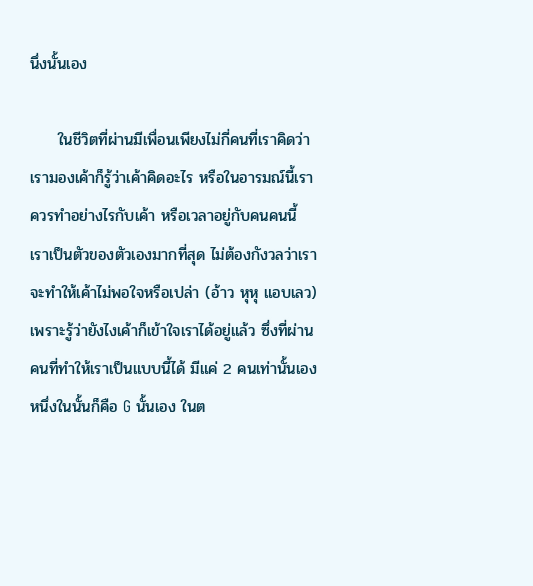นึ่งนั้นเอง

     ในชีวิตที่ผ่านมีเพื่อนเพียงไม่กี่คนที่เราคิดว่าเรามองเค้าก็รู้ว่าเค้าคิดอะไร หรือในอารมณ์นี้เราควรทำอย่างไรกับเค้า หรือเวลาอยู่กับคนคนนี้ เราเป็นตัวของตัวเองมากที่สุด ไม่ต้องกังวลว่าเราจะทำให้เค้าไม่พอใจหรือเปล่า (อ้าว หุหุ แอบเลว) เพราะรู้ว่ายังไงเค้าก็เข้าใจเราได้อยู่แล้ว ซึ่งที่ผ่านคนที่ทำให้เราเป็นแบบนี้ได้ มีแค่ 2 คนเท่านั้นเอง หนึ่งในนั้นก็คือ G นั้นเอง ในต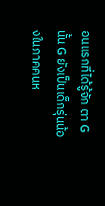อนแรกที่ได้รู้จัก ตา G นั้น G ยังเป็นเด็กรุ่นน้องในภาคคนห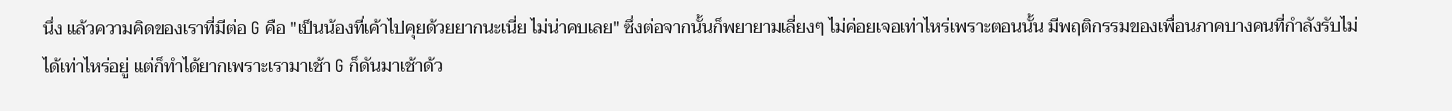นึ่ง แล้วความคิดของเราที่มีต่อ G คือ "เป็นน้องที่เค้าไปคุยด้วยยากนะเนี่ย ไม่น่าคบเลย" ซึ่งต่อจากนั้นก็พยายามเลี่ยงๆ ไม่ค่อยเจอเท่าไหร่เพราะตอนนั้น มีพฤติกรรมของเพื่อนภาคบางคนที่กำลังรับไม่ได้เท่าไหร่อยู่ แต่ก็ทำได้ยากเพราะเรามาเช้า G ก็ดันมาเช้าด้ว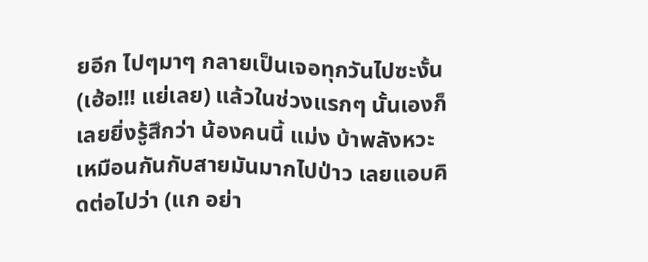ยอีก ไปๆมาๆ กลายเป็นเจอทุกวันไปซะงั้น (เฮ้อ!!! แย่เลย) แล้วในช่วงแรกๆ นั้นเองก็เลยยิ่งรู้สึกว่า น้องคนนี้ แม่ง บ้าพลังหวะ เหมือนกันกับสายมันมากไปป่าว เลยแอบคิดต่อไปว่า (แก อย่า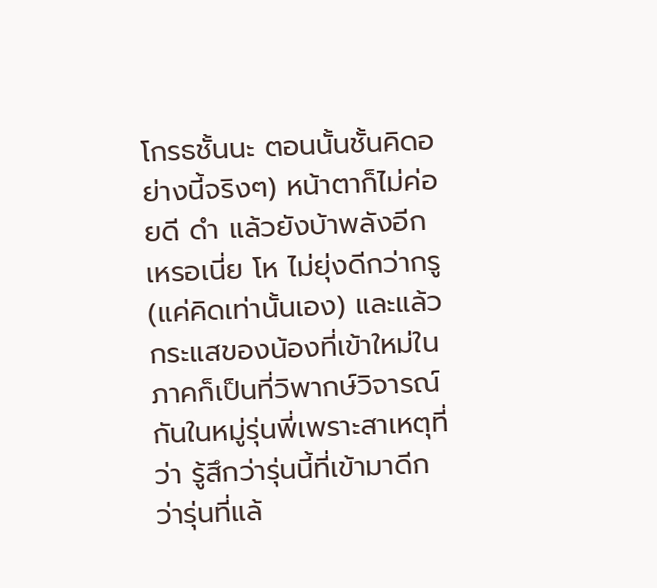โกรธชั้นนะ ตอนนั้นชั้นคิดอย่างนี้จริงๆ) หน้าตาก็ไม่ค่อยดี ดำ แล้วยังบ้าพลังอีกเหรอเนี่ย โห ไม่ยุ่งดีกว่ากรู (แค่คิดเท่านั้นเอง) และแล้วกระแสของน้องที่เข้าใหม่ในภาคก็เป็นที่วิพากษ์วิจารณ์กันในหมู่รุ่นพี่เพราะสาเหตุที่ว่า รู้สึกว่ารุ่นนี้ที่เข้ามาดีกว่ารุ่นที่แล้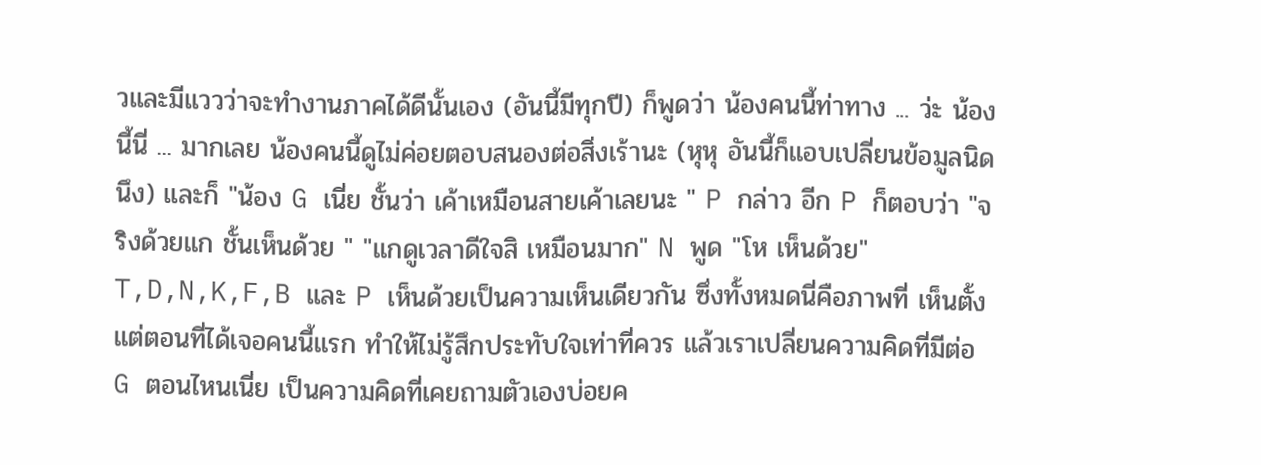วและมีแววว่าจะทำงานภาคได้ดีนั้นเอง (อันนี้มีทุกปี) ก็พูดว่า น้องคนนี้ท่าทาง ... ว่ะ น้องนี้นี่ ... มากเลย น้องคนนี้ดูไม่ค่อยตอบสนองต่อสิ่งเร้านะ (หุหุ อันนี้ก็แอบเปลี่ยนข้อมูลนิดนึง) และก็ "น้อง G เนี่ย ชั้นว่า เค้าเหมือนสายเค้าเลยนะ " P กล่าว อีก P ก็ตอบว่า "จริงด้วยแก ชั้นเห็นด้วย " "แกดูเวลาดีใจสิ เหมือนมาก" N พูด "โห เห็นด้วย" T,D,N,K,F,B และ P เห็นด้วยเป็นความเห็นเดียวกัน ซึ่งทั้งหมดนี่คือภาพที่ เห็นตั้งแต่ตอนที่ได้เจอคนนี้แรก ทำให้ไม่รู้สึกประทับใจเท่าที่ควร แล้วเราเปลี่ยนความคิดที่มีต่อ G ตอนไหนเนี่ย เป็นความคิดที่เคยถามตัวเองบ่อยค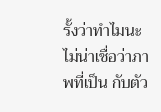รั้งว่าทำไมนะ ไม่น่าเชื่อว่าภาพที่เป็น กับตัว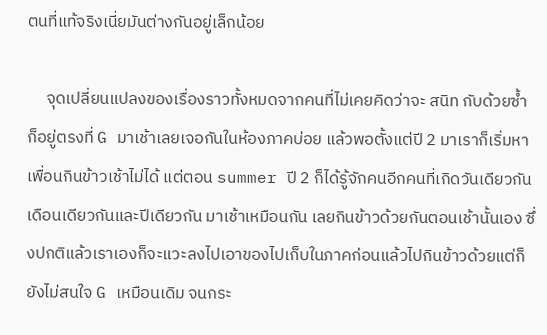ตนที่แท้จริงเนี่ยมันต่างกันอยู่เล็กน้อย

     จุดเปลี่ยนแปลงของเรื่องราวทั้งหมดจากคนที่ไม่เคยคิดว่าจะ สนิท กับด้วยซ้ำ ก็อยู่ตรงที่ G มาเช้าเลยเจอกันในห้องภาคบ่อย แล้วพอตั้งแต่ปี 2 มาเราก็เริ่มหาเพื่อนกินข้าวเช้าไม่ได้ แต่ตอน summer ปี 2 ก็ได้รู้จักคนอีกคนที่เกิดวันเดียวกันเดือนเดียวกันและปีเดียวกัน มาเช้าเหมือนกัน เลยกินข้าวด้วยกันตอนเช้านั้นเอง ซึ่งปกติแล้วเราเองก็จะแวะลงไปเอาของไปเก็บในภาคก่อนแล้วไปกินข้าวด้วยแต่ก็ยังไม่สนใจ G เหมือนเดิม จนกระ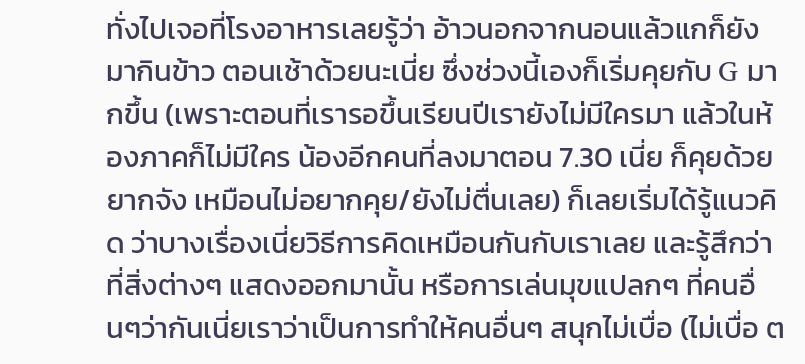ทั่งไปเจอที่โรงอาหารเลยรู้ว่า อ้าวนอกจากนอนแล้วแกก็ยังมากินข้าว ตอนเช้าด้วยนะเนี่ย ซึ่งช่วงนี้เองก็เริ่มคุยกับ G มากขึ้น (เพราะตอนที่เรารอขึ้นเรียนปีเรายังไม่มีใครมา แล้วในห้องภาคก็ไม่มีใคร น้องอีกคนที่ลงมาตอน 7.30 เนี่ย ก็คุยด้วยยากจัง เหมือนไม่อยากคุย/ยังไม่ตื่นเลย) ก็เลยเริ่มได้รู้แนวคิด ว่าบางเรื่องเนี่ยวิธีการคิดเหมือนกันกับเราเลย และรู้สึกว่าที่สิ่งต่างๆ แสดงออกมานั้น หรือการเล่นมุขแปลกๆ ที่คนอื่นๆว่ากันเนี่ยเราว่าเป็นการทำให้คนอื่นๆ สนุกไม่เบื่อ (ไม่เบื่อ ต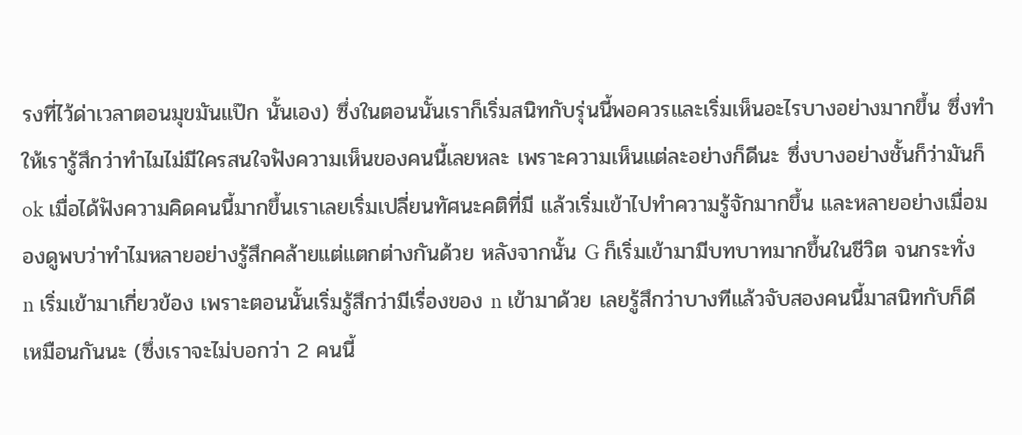รงที่ไว้ด่าเวลาตอนมุขมันแป๊ก นั้นเอง) ซึ่งในตอนนั้นเราก็เริ่มสนิทกับรุ่นนี้พอควรและเริ่มเห็นอะไรบางอย่างมากขึ้น ซึ่งทำให้เรารู้สึกว่าทำไมไม่มีใครสนใจฟังความเห็นของคนนี้เลยหละ เพราะความเห็นแต่ละอย่างก็ดีนะ ซึ่งบางอย่างชั้นก็ว่ามันก็ ok เมื่อได้ฟังความคิดคนนี้มากขึ้นเราเลยเริ่มเปลี่ยนทัศนะคติที่มี แล้วเริ่มเข้าไปทำความรู้จักมากขึ้น และหลายอย่างเมื่อมองดูพบว่าทำไมหลายอย่างรู้สึกคล้ายแต่แตกต่างกันด้วย หลังจากนั้น G ก็เริ่มเข้ามามีบทบาทมากขึ้นในชีวิต จนกระทั่ง n เริ่มเข้ามาเกี่ยวข้อง เพราะตอนนั้นเริ่มรู้สึกว่ามีเรื่องของ n เข้ามาด้วย เลยรู้สึกว่าบางทีแล้วจับสองคนนี้มาสนิทกับก็ดีเหมือนกันนะ (ซึ่งเราจะไม่บอกว่า 2 คนนี้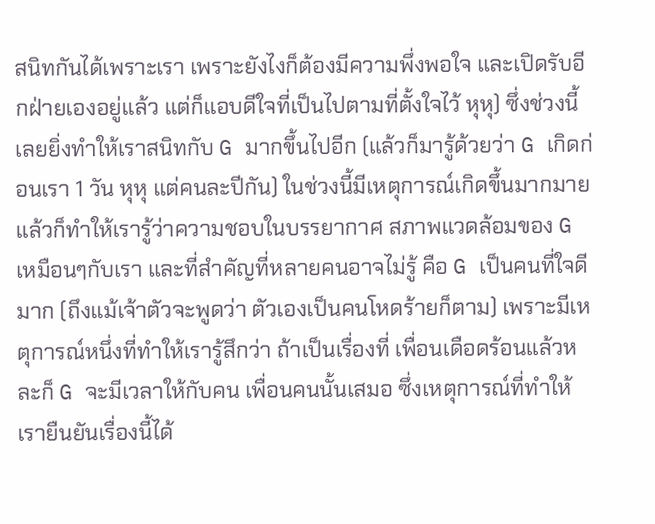สนิทกันได้เพราะเรา เพราะยังไงก็ต้องมีความพึ่งพอใจ และเปิดรับอีกฝ่ายเองอยู่แล้ว แต่ก็แอบดีใจที่เป็นไปตามที่ตั้งใจไว้ หุหุ) ซึ่งช่วงนี้เลยยิ่งทำให้เราสนิทกับ G มากขึ้นไปอีก (แล้วก็มารู้ด้วยว่า G เกิดก่อนเรา 1 วัน หุหุ แต่คนละปีกัน) ในช่วงนี้มีเหตุการณ์เกิดขึ้นมากมาย แล้วก็ทำให้เรารู้ว่าความชอบในบรรยากาศ สภาพแวดล้อมของ G เหมือนๆกับเรา และที่สำคัญที่หลายคนอาจไม่รู้ คือ G เป็นคนที่ใจดีมาก (ถึงแม้เจ้าตัวจะพูดว่า ตัวเองเป็นคนโหดร้ายก็ตาม) เพราะมีเหตุการณ์หนึ่งที่ทำให้เรารู้สึกว่า ถ้าเป็นเรื่องที่ เพื่อนเดือดร้อนแล้วหละก็ G จะมีเวลาให้กับคน เพื่อนคนนั้นเสมอ ซึ่งเหตุการณ์ที่ทำให้เรายืนยันเรื่องนี้ได้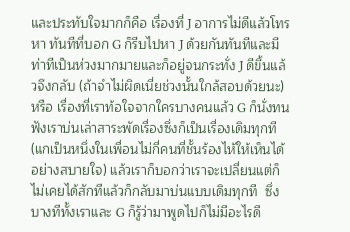และประทับใจมากก็คือ เรื่องที่ J อาการไม่ดีแล้วโทรหา ทันทีที่บอก G ก็รีบไปหา J ด้วยกันทันทีและมีท่าทีเป็นห่วงมากมายและก็อยู่จนกระทั่ง J ดีขึ้นแล้วจึงกลับ (ถ้าจำไม่ผิดเนี่ยช่วงนั้นใกล้สอบด้วยนะ) หรือ เรื่องที่เราท้อใจจากใครบางคนแล้ว G ก็นั่งทนฟังเราบ่นเล่าสาระพัดเรื่องซึ่งก็เป็นเรื่องเดิมทุกที (แกเป็นหนึ่งในเพื่อนไม่กี่คนที่ชั้นร้องไห้ให้เห็นได้อย่างสบายใจ) แล้วเราก็บอกว่าเราจะเปลี่ยนแต่ก็ไม่เคยได้สักทีแล้วก็กลับมาบ่นแบบเดิมทุกที  ซึ่งบางทีทั้งเราและ G ก็รู้ว่ามาพูดไปก็ไม่มีอะไรดี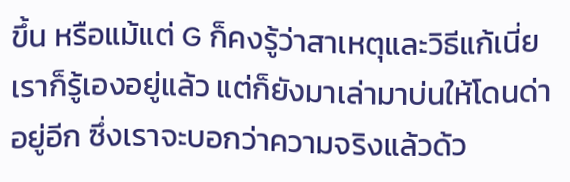ขึ้น หรือแม้แต่ G ก็คงรู้ว่าสาเหตุและวิธีแก้เนี่ยเราก็รู้เองอยู่แล้ว แต่ก็ยังมาเล่ามาบ่นให้โดนด่าอยู่อีก ซึ่งเราจะบอกว่าความจริงแล้วด้ว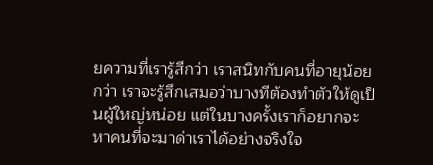ยความที่เรารู้สึกว่า เราสนิทกับคนที่อายุน้อยกว่า เราจะรู้สึกเสมอว่าบางทีต้องทำตัวให้ดูเป็นผู้ใหญ่หน่อย แต่ในบางครั้งเราก็อยากจะหาคนที่จะมาด่าเราได้อย่างจริงใจ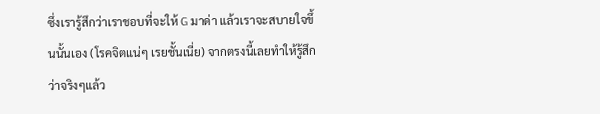ซึ่งเรารู้สึกว่าเราชอบที่จะให้ G มาด่า แล้วเราจะสบายใจขึ้นนั้นเอง (โรคจิตแน่ๆ เรยชั้นเนี่ย) จากตรงนี้เลยทำให้รู้สึกว่าจริงๆแล้ว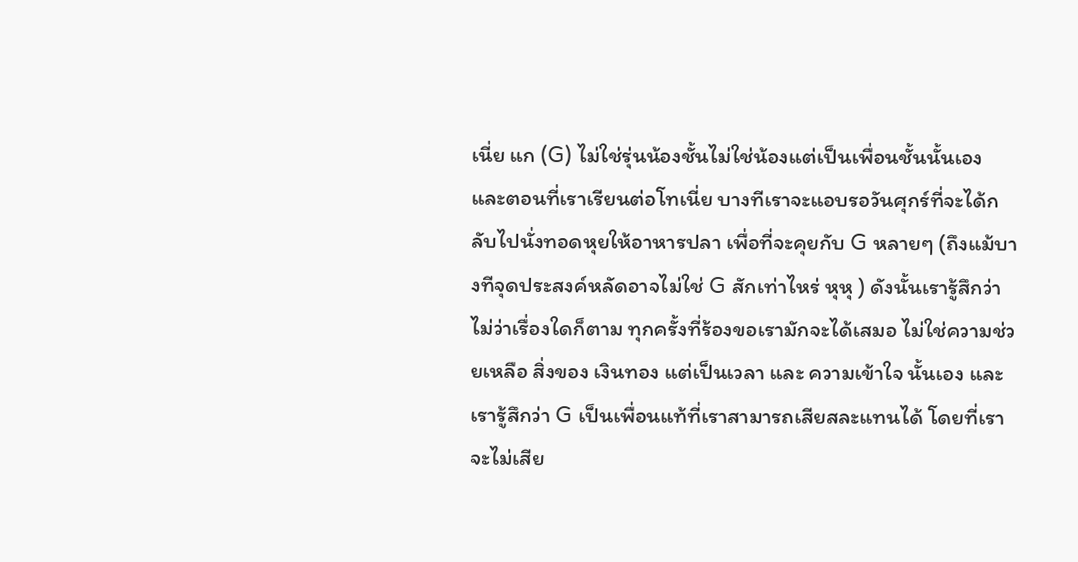เนี่ย แก (G) ไม่ใช่รุ่นน้องชั้นไม่ใช่น้องแต่เป็นเพื่อนชั้นนั้นเอง และตอนที่เราเรียนต่อโทเนี่ย บางทีเราจะแอบรอวันศุกร์ที่จะได้กลับไปนั่งทอดหุยให้อาหารปลา เพื่อที่จะคุยกับ G หลายๆ (ถึงแม้บางทีจุดประสงค์หลัดอาจไม่ใช่ G สักเท่าไหร่ หุหุ ) ดังนั้นเรารู้สึกว่าไม่ว่าเรื่องใดก็ตาม ทุกครั้งที่ร้องขอเรามักจะได้เสมอ ไม่ใช่ความช่วยเหลือ สิ่งของ เงินทอง แต่เป็นเวลา และ ความเข้าใจ นั้นเอง และเรารู้สึกว่า G เป็นเพื่อนแท้ที่เราสามารถเสียสละแทนได้ โดยที่เราจะไม่เสีย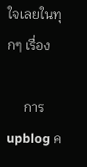ใจเลยในทุกๆ เรื่อง

     การ upblog ค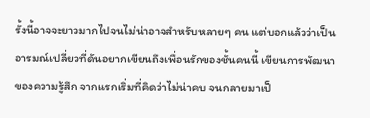รั้งนี้อาจจะยาวมากไปจนไม่น่าอาจสำหรับหลายๆ คน แต่บอกแล้วว่าเป็นอารมณ์เปลี่ยวที่ดันอยากเขียนถึงเพื่อนรักของชั้นคนนี้ เขียนการพัฒนาของความรู้สึก จากแรกเริ่มที่คิดว่าไม่น่าคบ จนกลายมาเป็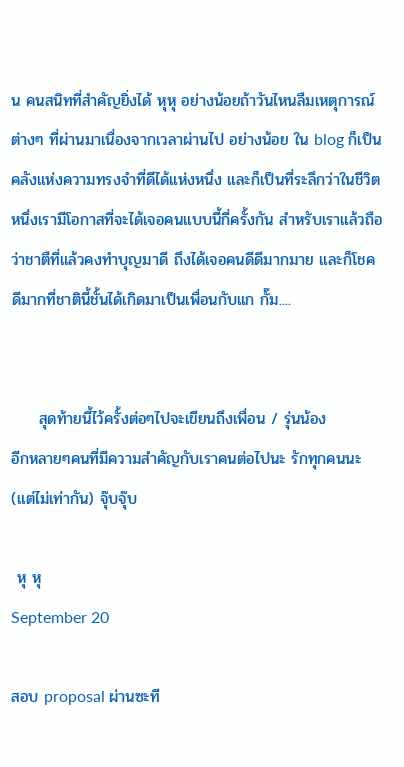น คนสนิทที่สำคัญยิ่งได้ หุหุ อย่างน้อยถ้าวันไหนลืมเหตุการณ์ต่างๆ ที่ผ่านมาเนื่องจากเวลาผ่านไป อย่างน้อย ใน blog ก็เป็นคลังแห่งความทรงจำที่ดีได้แห่งหนึ่ง และก็เป็นที่ระลึกว่าในชีวิตหนึ่งเรามีโอกาสที่จะได้เจอคนแบบนี้กี่ครั้งกัน สำหรับเราแล้วถือว่าชาตืที่แล้วคงทำบุญมาดี ถึงได้เจอคนดีดีมากมาย และก็โชคดีมากที่ชาตินี้ชั้นได้เกิดมาเป็นเพื่อนกับแก กั๊ม....


     สุดท้ายนี้ไว้ครั้งต่อๆไปจะเขียนถึงเพื่อน / รุ่นน้อง
อีกหลายๆคนที่มีความสำคัญกับเราคนต่อไปนะ รักทุกคนนะ (แต่ไม่เท่ากัน) จุ๊บจุ๊บ

 หุ หุ
September 20

สอบ proposal ผ่านซะที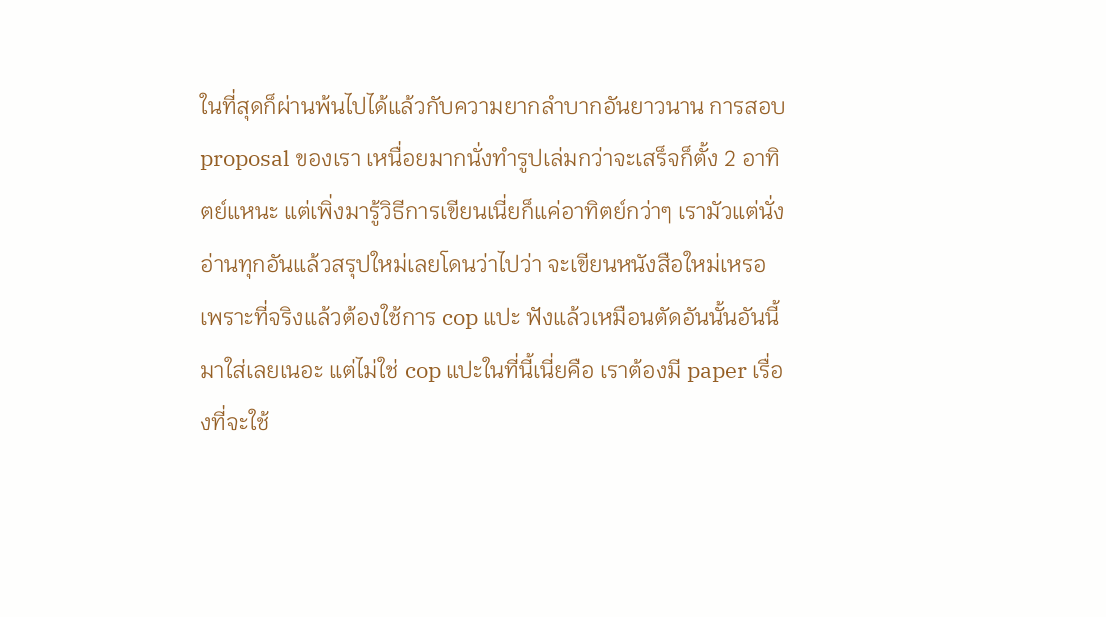ในที่สุดก็ผ่านพ้นไปได้แล้วกับความยากลำบากอันยาวนาน การสอบ proposal ของเรา เหนื่อยมากนั่งทำรูปเล่มกว่าจะเสร็จก็ตั้ง 2 อาทิตย์แหนะ แต่เพิ่งมารู้วิธีการเขียนเนี่ยก็แค่อาทิตย์กว่าๆ เรามัวแต่นั่งอ่านทุกอันแล้วสรุปใหม่เลยโดนว่าไปว่า จะเขียนหนังสือใหม่เหรอ เพราะที่จริงแล้วต้องใช้การ cop แปะ ฟังแล้วเหมือนตัดอันนั้นอันนี้มาใส่เลยเนอะ แต่ไม่ใช่ cop แปะในที่นี้เนี่ยคือ เราต้องมี paper เรื่องที่จะใช้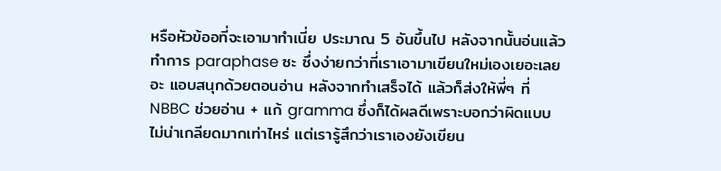หรือหัวข้ออที่จะเอามาทำเนี่ย ประมาณ 5 อันขึ้นไป หลังจากนั้นอ่นแล้ว ทำการ paraphase ซะ ซึ่งง่ายกว่าที่เราเอามาเขียนใหม่เองเยอะเลยอะ แอบสนุกด้วยตอนอ่าน หลังจากทำเสร็จได้ แล้วก็ส่งให้พี่ๆ ที่ NBBC ช่วยอ่าน + แก้ gramma ซึ่งก็ได้ผลดีเพราะบอกว่าผิดแบบไม่น่าเกลียดมากเท่าไหร่ แต่เรารู้สึกว่าเราเองยังเขียน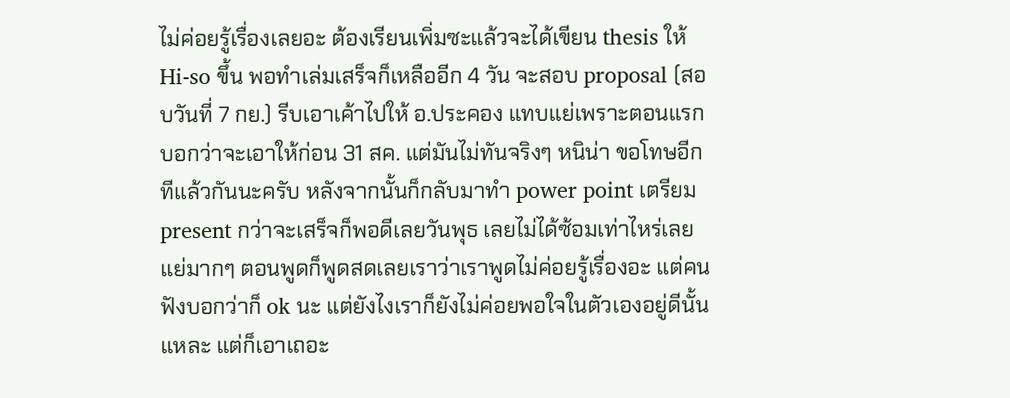ไม่ค่อยรู้เรื่องเลยอะ ต้องเรียนเพิ่มซะแล้วจะได้เขียน thesis ให้ Hi-so ขึ้น พอทำเล่มเสร็จก็เหลืออีก 4 วัน จะสอบ proposal (สอบวันที่ 7 กย.) รีบเอาเค้าไปให้ อ.ประคอง แทบแย่เพราะตอนแรกบอกว่าจะเอาให้ก่อน 31 สค. แต่มันไม่ทันจริงๆ หนิน่า ขอโทษอีกทีแล้วกันนะครับ หลังจากนั้นก็กลับมาทำ power point เตรียม present กว่าจะเสร็จก็พอดีเลยวันพุธ เลยไม่ได้ซ้อมเท่าไหร่เลย แย่มากๆ ตอนพูดก็พูดสดเลยเราว่าเราพูดไม่ค่อยรู้เรื่องอะ แต่คนฟังบอกว่าก็ ok นะ แต่ยังไงเราก็ยังไม่ค่อยพอใจในตัวเองอยู่ดีนั้นแหละ แต่ก็เอาเถอะ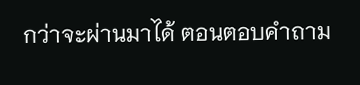กว่าจะผ่านมาได้ ตอนตอบคำถาม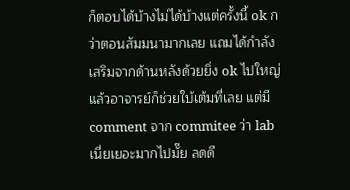ก็ตอบได้บ้างไม่ได้บ้างแต่ครั้งนี้ ok กว่าตอนสัมมนามากเลย แถมได้กำลังเสริมจากด้านหลังด้วยยิ่ง ok ไปใหญ่ แล้วอาจารย์ก็ช่วยใบ้เต้มที่เลย แต่มี comment จาก commitee ว่า lab เนี่ยเยอะมากไปมั๊ย ลดดี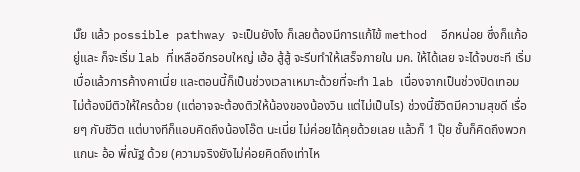มั๊ย แล้ว possible pathway จะเป็นยังไง ก็เลยต้องมีการแก้ไข้ method  อีกหน่อย ซึ่งก็แก้อยู่และ ก็จะเริ่ม lab ที่เหลืออีกรอบใหญ่ เฮ้อ สู้สู้ จะรีบทำให้เสร็จภายใน มค. ให้ได้เลย จะได้จบซะที เริ่มเบื่อแล้วการค้างคาเนี่ย และตอนนี้ก็เป็นช่วงเวลาเหมาะด้วยที่จะทำ lab เนื่องจากเป็นช่วงปิดเทอม ไม่ต้องมีติวให้ใครด้วย (แต่อาจจะต้องติวให้น้องของน้องวิน แต่ไม่เป็นไร) ช่วงนี้ชีวิตมีความสุขดี เรื่อยๆ กับชีวิต แต่บางทีก็แอบคิดถึงน้องโอ๊ต นะเนี่ย ไม่ค่อยได้คุยด้วยเลย แล้วก็ 1 ปุ๊ย ชั้นก็คิดถึงพวกแกนะ อ้อ พี่ณัฐ ด้วย (ความจริงยังไม่ค่อยคิดถึงเท่าไห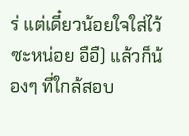ร่ แต่เดี๋ยวน้อยใจใส่ไว้ซะหน่อย อือื) แล้วก็น้องๆ ที่ใกล้สอบ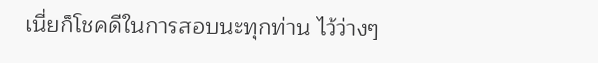เนี่ยก็โชคดีในการสอบนะทุกท่าน ไว้ว่างๆ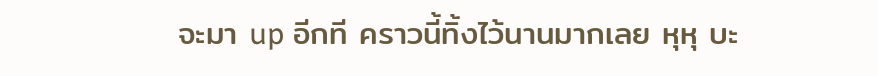จะมา up อีกที คราวนี้ทิ้งไว้นานมากเลย หุหุ บะ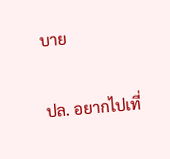บาย

ปล. อยากไปเที่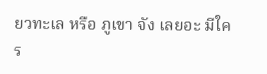ยวทะเล หรือ ภูเขา จัง เลยอะ มีใคร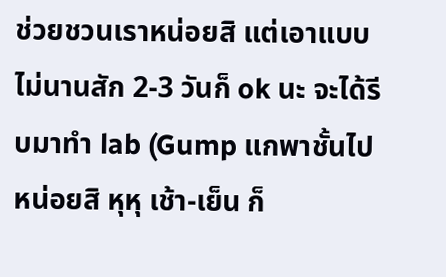ช่วยชวนเราหน่อยสิ แต่เอาแบบไม่นานสัก 2-3 วันก็ ok นะ จะได้รีบมาทำ lab (Gump แกพาชั้นไปหน่อยสิ หุหุ เช้า-เย็น ก็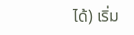ได้) เริ่ม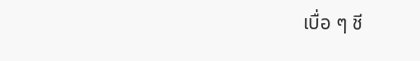เบื่อ ๆ ชี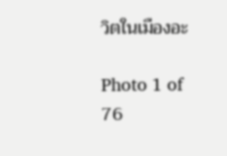วิตในเมืองอะ

Photo 1 of 76